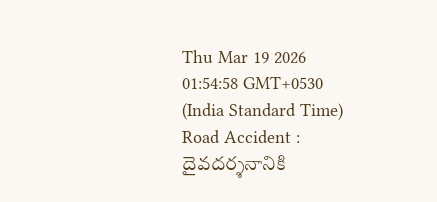Thu Mar 19 2026 01:54:58 GMT+0530 (India Standard Time)
Road Accident : దైవదర్శనానికి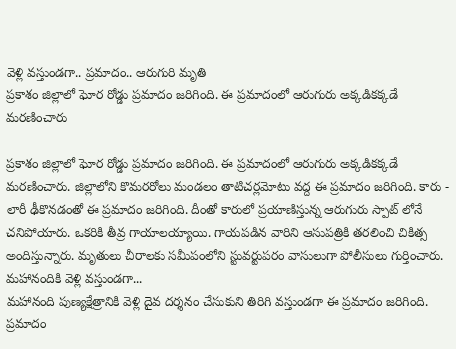వెళ్లి వస్తుండగా.. ప్రమాదం.. ఆరుగురి మృతి
ప్రకాశం జిల్లాలో ఘోర రోడ్డు ప్రమాదం జరిగింది. ఈ ప్రమాదంలో ఆరుగురు అక్కడికక్కడే మరణించారు

ప్రకాశం జిల్లాలో ఘోర రోడ్డు ప్రమాదం జరిగింది. ఈ ప్రమాదంలో ఆరుగురు అక్కడికక్కడే మరణించారు. జిల్లాలోని కొమరరోలు మండలం తాటిచర్లమోటు వద్ద ఈ ప్రమాదం జరిగింది. కారు - లారీ ఢీకొనడంతో ఈ ప్రమాదం జరిగింది. దీంతో కారులో ప్రయాణిస్తున్న ఆరుగురు స్పాట్ లోనే చనిపోయారు. ఒకరికి తీవ్ర గాయాలయ్యాయి. గాయపడిన వారిని ఆసుపత్రికి తరలించి చికిత్స అందిస్తున్నారు. మృతులు చీరాలకు సమీపంలోని స్టువర్టుపరం వాసులుగా పోలీసులు గుర్తించారు.
మహానందికి వెళ్లి వస్తుండగా...
మహానంది పుణ్యక్షేత్రానికి వెళ్లి దైవ దర్శనం చేసుకుని తిరిగి వస్తుండగా ఈ ప్రమాదం జరిగింది. ప్రమాదం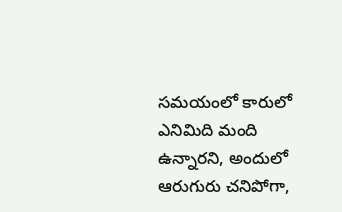సమయంలో కారులో ఎనిమిది మంది ఉన్నారని, అందులో ఆరుగురు చనిపోగా,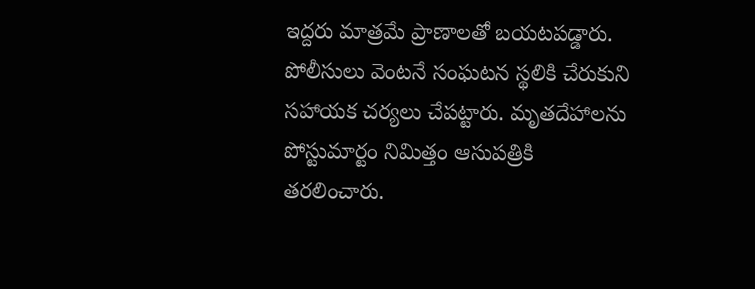ఇద్దరు మాత్రమే ప్రాణాలతో బయటపడ్డారు. పోలీసులు వెంటనే సంఘటన స్థలికి చేరుకుని సహాయక చర్యలు చేపట్టారు. మృతదేహాలను పోస్టుమార్టం నిమిత్తం ఆసుపత్రికి తరలించారు.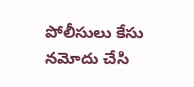పోలీసులు కేసు నమోదు చేసి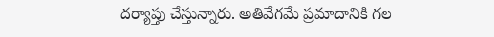దర్యాప్తు చేస్తున్నారు. అతివేగమే ప్రమాదానికి గల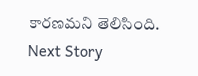కారణమని తెలిసింది.
Next Story